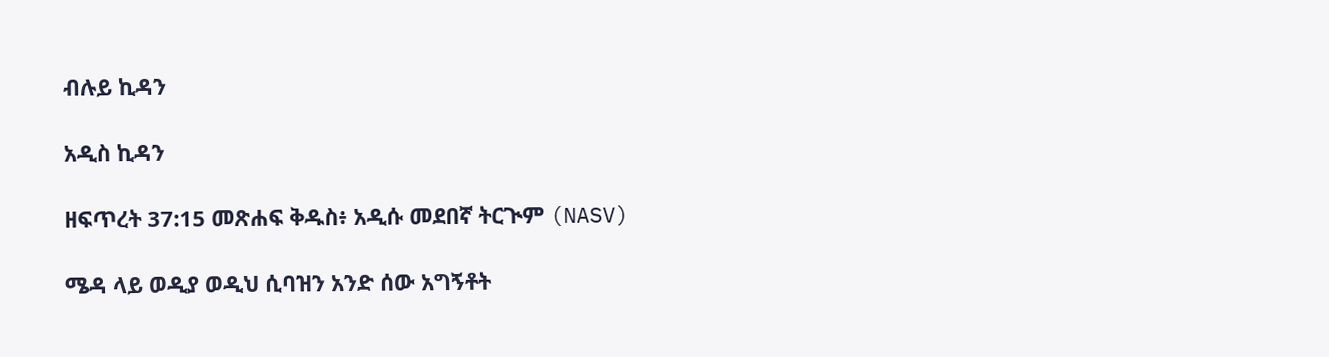ብሉይ ኪዳን

አዲስ ኪዳን

ዘፍጥረት 37:15 መጽሐፍ ቅዱስ፥ አዲሱ መደበኛ ትርጒም (NASV)

ሜዳ ላይ ወዲያ ወዲህ ሲባዝን አንድ ሰው አግኝቶት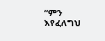“ምን እየፈለግህ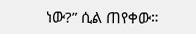ነው?” ሲል ጠየቀው።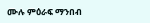ሙሉ ምዕራፍ ማንበብ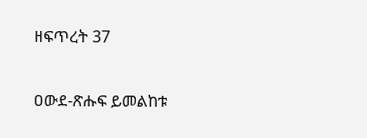ዘፍጥረት 37

ዐውደ-ጽሑፍ ይመልከቱ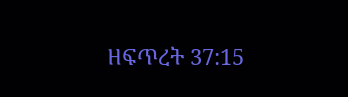ዘፍጥረት 37:15